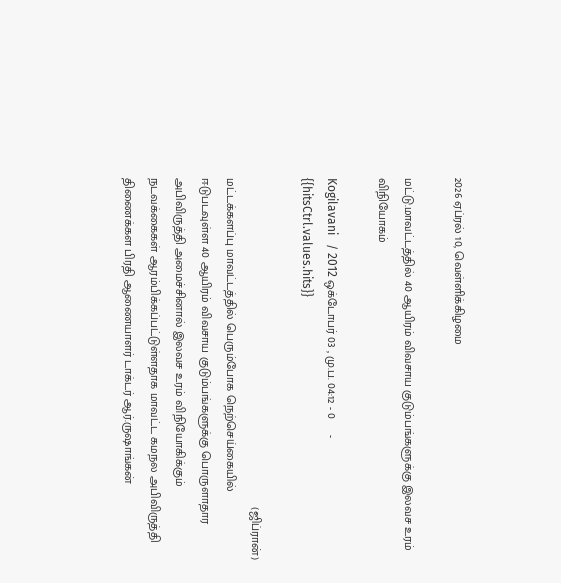2026 ஏப்ரல் 10, வெள்ளிக்கிழமை

மட்டு.மாவட்டத்தில் 40 ஆயிரம் விவசாய குடும்பங்களுக்கு இலவச உரம் விநியோகம்

Kogilavani   / 2012 ஒக்டோபர் 03 , மு.ப. 04:12 - 0     - {{hitsCtrl.values.hits}}

                                                                                                  (ஜிப்ரான்)
மட்டக்களப்பு மாவட்டத்தில் பெரும்போக நெற்செய்கையில் ஈடுபடவுள்ள 40 ஆயிரம் விவசாய குடும்பங்களுக்கு பொருளாதார அபிவிருத்தி அமைச்சினால் இலவச உரம் விநியோகிக்கும் நடவக்கைகள் ஆரம்பிக்கப்பட்டுள்ளதாக மாவட்ட கமநல அபிவிருத்தி திணைக்கள பிரதி ஆணையாளர் டாக்டர் ஆர்.ருஷாங்கன்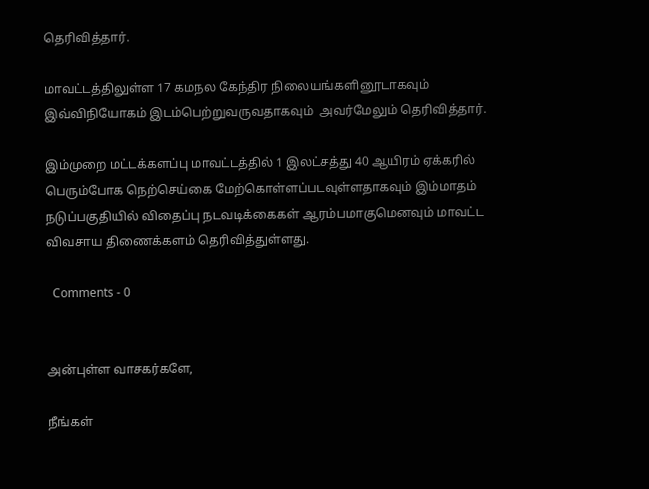தெரிவித்தார்.

மாவட்டத்திலுள்ள 17 கமநல கேந்திர நிலையங்களினூடாகவும் இவ்விநியோகம் இடம்பெற்றுவருவதாகவும்  அவர்மேலும் தெரிவித்தார்.

இம்முறை மட்டக்களப்பு மாவட்டத்தில் 1 இலட்சத்து 40 ஆயிரம் ஏக்கரில் பெரும்போக நெற்செய்கை மேற்கொள்ளப்படவுள்ளதாகவும் இம்மாதம் நடுப்பகுதியில் விதைப்பு நடவடிக்கைகள் ஆரம்பமாகுமெனவும் மாவட்ட விவசாய திணைக்களம் தெரிவித்துள்ளது.

  Comments - 0


அன்புள்ள வாசகர்களே,

நீங்கள்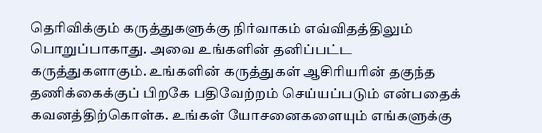தெரிவிக்கும் கருத்துகளுக்கு நிர்வாகம் எவ்விதத்திலும் பொறுப்பாகாது. அவை உங்களின் தனிப்பட்ட கருத்துகளாகும். உங்களின் கருத்துகள் ஆசிரியரின் தகுந்த தணிக்கைக்குப் பிறகே பதிவேற்றம் செய்யப்படும் என்பதைக் கவனத்திற்கொள்க. உங்கள் யோசனைகளையும் எங்களுக்கு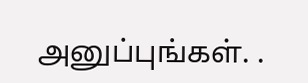அனுப்புங்கள். .